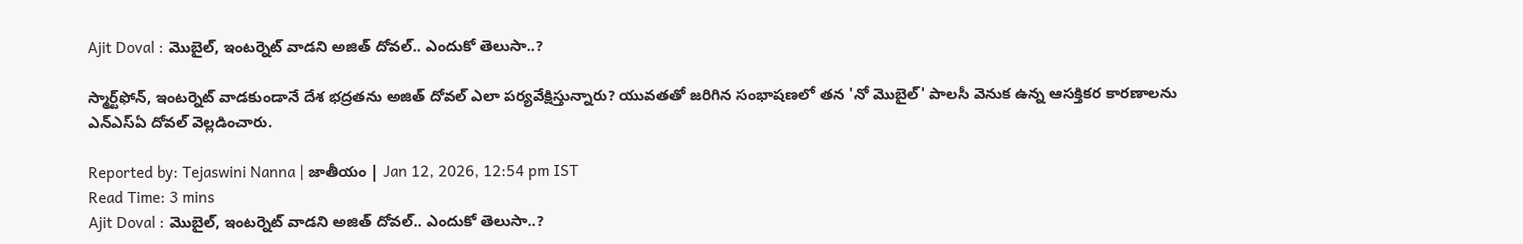Ajit Doval : మొబైల్‌, ఇంటర్నెట్‌ వాడని అజిత్‌ దోవల్‌.. ఎందుకో తెలుసా..?

స్మార్ట్‌ఫోన్, ఇంటర్నెట్ వాడకుండానే దేశ భద్రతను అజిత్ దోవల్ ఎలా పర్యవేక్షిస్తున్నారు? యువతతో జరిగిన సంభాషణలో తన 'నో మొబైల్' పాలసీ వెనుక ఉన్న ఆసక్తికర కారణాలను ఎన్‌ఎస్‌ఏ దోవల్ వెల్లడించారు.

Reported by: Tejaswini Nanna | జాతీయం | Jan 12, 2026, 12:54 pm IST
Read Time: 3 mins
Ajit Doval : మొబైల్‌, ఇంటర్నెట్‌ వాడని అజిత్‌ దోవల్‌.. ఎందుకో తెలుసా..?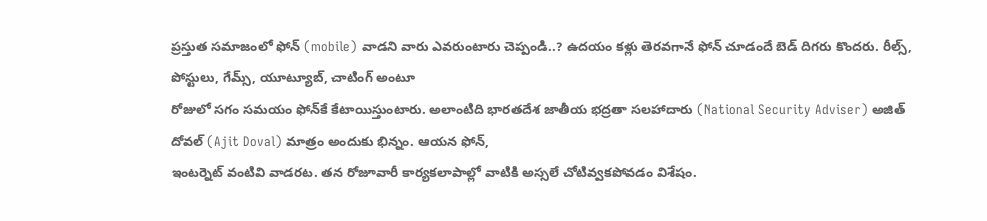ప్రస్తుత సమాజంలో ఫోన్‌ (mobile) వాడని వారు ఎవరుంటారు చెప్పండి..? ఉదయం కళ్లు తెరవగానే ఫోన్‌ చూడందే బెడ్‌ దిగరు కొందరు. రీల్స్‌, పోస్టులు, గేమ్స్‌, యూట్యూబ్‌, చాటింగ్‌ అంటూ
రోజులో సగం సమయం ఫోన్‌కే కేటాయిస్తుంటారు. అలాంటిది భారతదేశ జాతీయ భద్రతా సలహాదారు (National Security Adviser) అజిత్‌ దోవల్‌ (Ajit Doval) మాత్రం అందుకు భిన్నం. ఆయన ఫోన్‌,
ఇంటర్నెట్‌ వంటివి వాడరట. తన రోజూవారీ కార్యకలాపాల్లో వాటికి అస్సలే చోటివ్వకపోవడం విశేషం.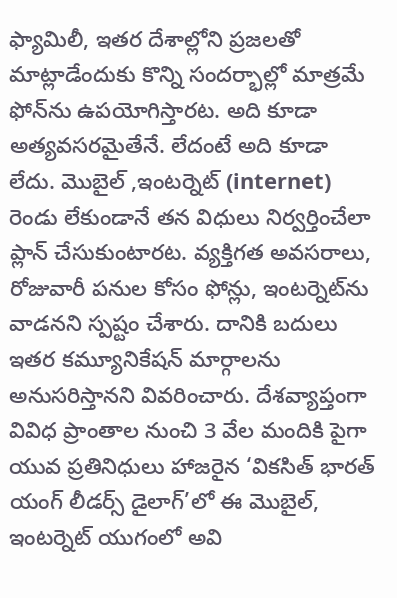ఫ్యామిలీ, ఇతర దేశాల్లోని ప్రజలతో మాట్లాడేందుకు కొన్ని సందర్భాల్లో మాత్రమే ఫోన్‌ను ఉపయోగిస్తారట. అది కూడా అత్యవసరమైతేనే. లేదంటే అది కూడా లేదు. మొబైల్‌ ,ఇంటర్నెట్‌ (internet) రెండు లేకుండానే తన విధులు నిర్వర్తించేలా ప్లాన్‌ చేసుకుంటారట. వ్యక్తిగత అవసరాలు, రోజువారీ పనుల కోసం ఫోన్లు, ఇంటర్నెట్‌ను వాడనని స్పష్టం చేశారు. దానికి బదులు ఇతర కమ్యూనికేషన్‌ మార్గాలను అనుసరిస్తానని వివరించారు. దేశవ్యాప్తంగా వివిధ ప్రాంతాల నుంచి 3 వేల మందికి పైగా యువ ప్రతినిధులు హాజరైన ‘వికసిత్‌ భారత్‌ యంగ్‌ లీడర్స్‌ డైలాగ్‌’లో ఈ మొబైల్‌, ఇంటర్నెట్‌ యుగంలో అవి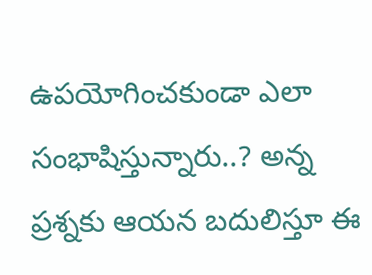ఉపయోగించకుండా ఎలా సంభాషిస్తున్నారు..? అన్న ప్రశ్నకు ఆయన బదులిస్తూ ఈ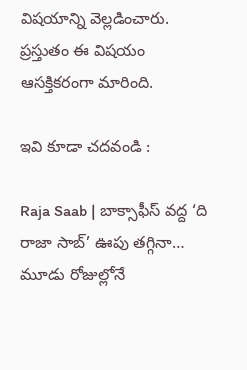విషయాన్ని వెల్లడించారు. ప్రస్తుతం ఈ విషయం ఆసక్తికరంగా మారింది.

ఇవి కూడా చదవండి :

Raja Saab | బాక్సాఫీస్ వద్ద ‘ది రాజా సాబ్’ ఊపు తగ్గినా… మూడు రోజుల్లోనే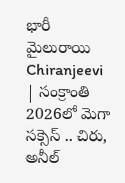భారీ మైలురాయి
Chiranjeevi | సంక్రాంతి 2026లో మెగా సక్సెస్ .. చిరు, అనీల్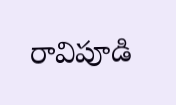రావిపూడి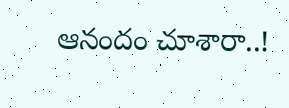ఆనందం చూశారా..!